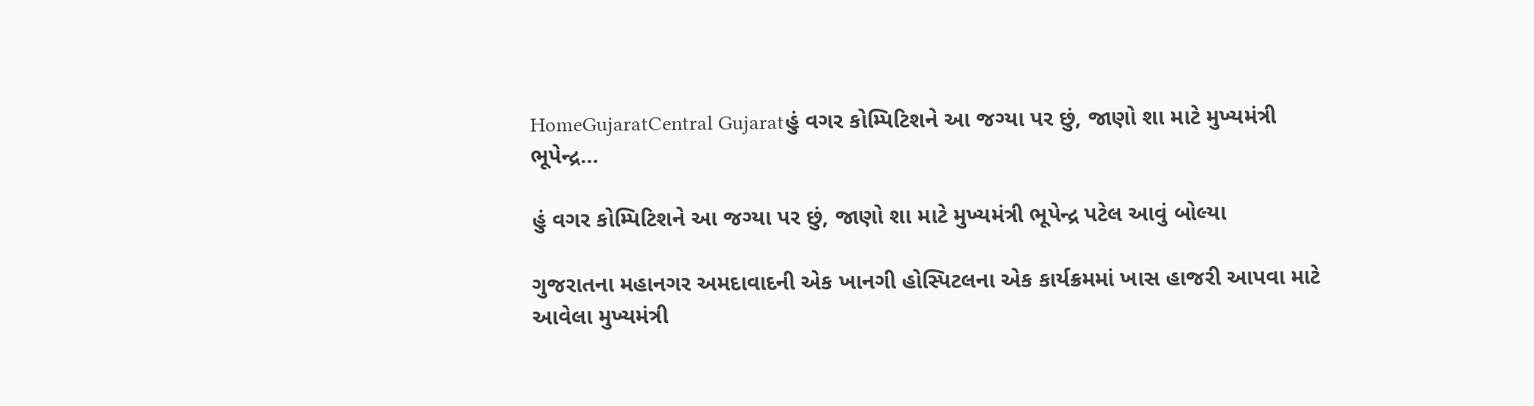HomeGujaratCentral Gujaratહું વગર કોમ્પિટિશને આ જગ્યા પર છું, જાણો શા માટે મુખ્યમંત્રી ભૂપેન્દ્ર...

હું વગર કોમ્પિટિશને આ જગ્યા પર છું, જાણો શા માટે મુખ્યમંત્રી ભૂપેન્દ્ર પટેલ આવું બોલ્યા

ગુજરાતના મહાનગર અમદાવાદની એક ખાનગી હોસ્પિટલના એક કાર્યક્રમમાં ખાસ હાજરી આપવા માટે આવેલા મુખ્યમંત્રી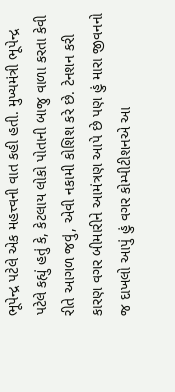ભૂપેન્દ્ર પટેલે એક મહત્ત્વની વાત કહી હતી. મુખ્યમંત્રી ભૂપેન્દ્ર પટેલે કહ્યું હતું કે, કેટલાય લોકો પોતાની બાજુ વાળા કરતા કેવી રીતે આગળ જવું, એવી નકામી કોશિશ કરે છે. ટેનશન કરી કારણ વગર બીમારીને આમંત્રણ આપે છે પણ હું મારા જીવનનો જ દાખલો આપું હું વગર કોમ્પીટીશનએ આ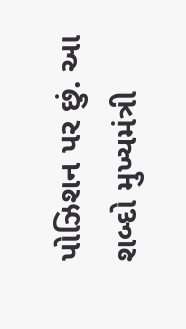પોઝિશન પર છું. આ શબ્દો મુખ્યમંત્રી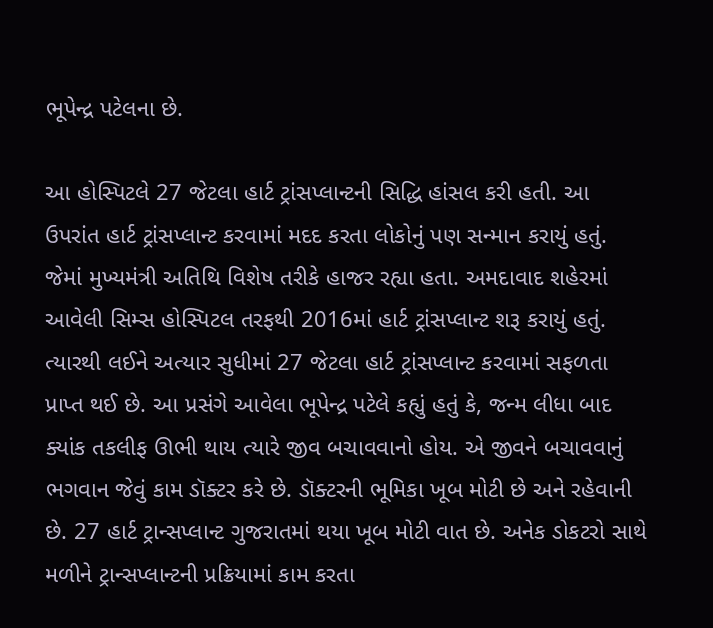ભૂપેન્દ્ર પટેલના છે.

આ હોસ્પિટલે 27 જેટલા હાર્ટ ટ્રાંસપ્લાન્ટની સિદ્ધિ હાંસલ કરી હતી. આ ઉપરાંત હાર્ટ ટ્રાંસપ્લાન્ટ કરવામાં મદદ કરતા લોકોનું પણ સન્માન કરાયું હતું. જેમાં મુખ્યમંત્રી અતિથિ વિશેષ તરીકે હાજર રહ્યા હતા. અમદાવાદ શહેરમાં આવેલી સિમ્સ હોસ્પિટલ તરફથી 2016માં હાર્ટ ટ્રાંસપ્લાન્ટ શરૂ કરાયું હતું. ત્યારથી લઈને અત્યાર સુધીમાં 27 જેટલા હાર્ટ ટ્રાંસપ્લાન્ટ કરવામાં સફળતા પ્રાપ્ત થઈ છે. આ પ્રસંગે આવેલા ભૂપેન્દ્ર પટેલે કહ્યું હતું કે, જન્મ લીધા બાદ ક્યાંક તકલીફ ઊભી થાય ત્યારે જીવ બચાવવાનો હોય. એ જીવને બચાવવાનું ભગવાન જેવું કામ ડૉક્ટર કરે છે. ડૉક્ટરની ભૂમિકા ખૂબ મોટી છે અને રહેવાની છે. 27 હાર્ટ ટ્રાન્સપ્લાન્ટ ગુજરાતમાં થયા ખૂબ મોટી વાત છે. અનેક ડોકટરો સાથે મળીને ટ્રાન્સપ્લાન્ટની પ્રક્રિયામાં કામ કરતા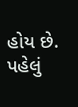હોય છે. પહેલું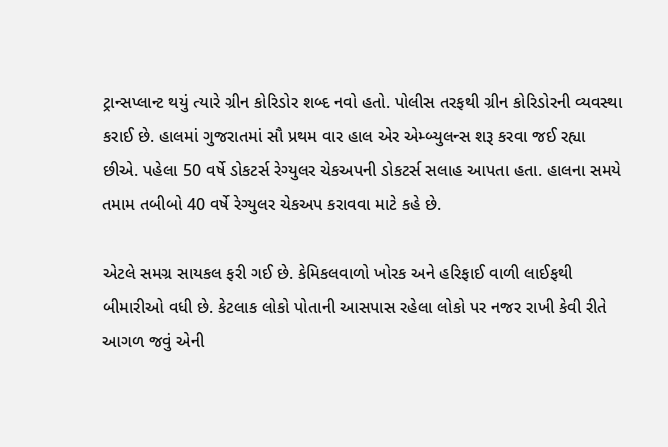ટ્રાન્સપ્લાન્ટ થયું ત્યારે ગ્રીન કોરિડોર શબ્દ નવો હતો. પોલીસ તરફથી ગ્રીન કોરિડોરની વ્યવસ્થા કરાઈ છે. હાલમાં ગુજરાતમાં સૌ પ્રથમ વાર હાલ એર એમ્બ્યુલન્સ શરૂ કરવા જઈ રહ્યા છીએ. પહેલા 50 વર્ષે ડોકટર્સ રેગ્યુલર ચેકઅપની ડોકટર્સ સલાહ આપતા હતા. હાલના સમયે તમામ તબીબો 40 વર્ષે રેગ્યુલર ચેકઅપ કરાવવા માટે કહે છે.

એટલે સમગ્ર સાયકલ ફરી ગઈ છે. કેમિકલવાળો ખોરક અને હરિફાઈ વાળી લાઈફથી બીમારીઓ વધી છે. કેટલાક લોકો પોતાની આસપાસ રહેલા લોકો પર નજર રાખી કેવી રીતે આગળ જવું એની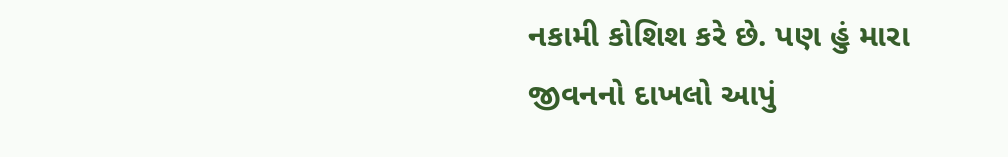નકામી કોશિશ કરે છે. પણ હું મારા જીવનનો દાખલો આપું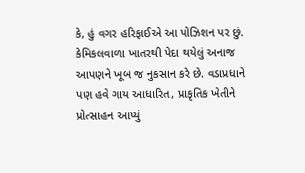કે, હું વગર હરિફાઈએ આ પોઝિશન પર છું. કેમિકલવાળા ખાતરથી પેદા થયેલું અનાજ આપણને ખૂબ જ નુકસાન કરે છે. વડાપ્રધાને પણ હવે ગાય આધારિત, પ્રાકૃતિક ખેતીને પ્રોત્સાહન આપ્યું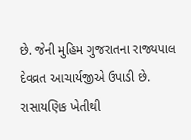છે. જેની મુહિમ ગુજરાતના રાજ્યપાલ દેવવ્રત આચાર્યજીએ ઉપાડી છે. રાસાયણિક ખેતીથી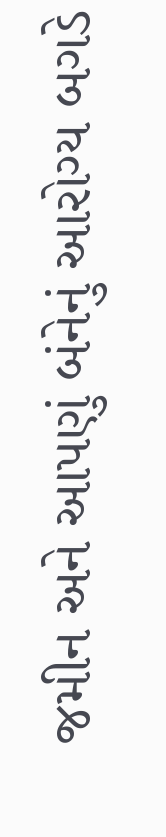જમીન અને આપણું બંનેનું આરોગ્ય બગડે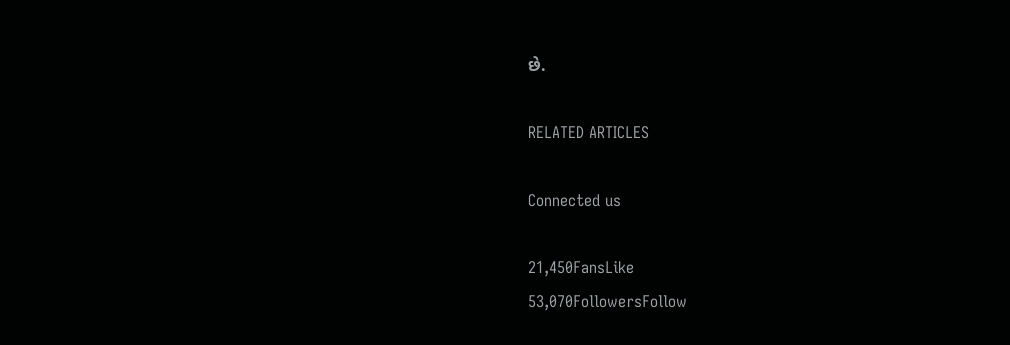છે.

RELATED ARTICLES

Connected us

21,450FansLike
53,070FollowersFollow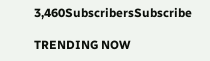3,460SubscribersSubscribe

TRENDING NOW